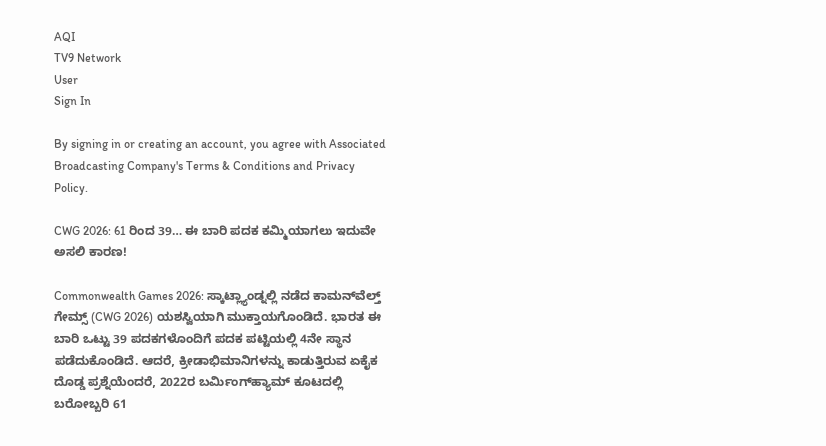AQI
TV9 Network
User
Sign In

By signing in or creating an account, you agree with Associated Broadcasting Company's Terms & Conditions and Privacy Policy.

CWG 2026: 61 ರಿಂದ 39… ಈ ಬಾರಿ ಪದಕ ಕಮ್ಮಿಯಾಗಲು ಇದುವೇ ಅಸಲಿ ಕಾರಣ!

Commonwealth Games 2026: ಸ್ಕಾಟ್ಲ್ಯಾಂಡ್ನಲ್ಲಿ ನಡೆದ ಕಾಮನ್‌ವೆಲ್ತ್ ಗೇಮ್ಸ್ (CWG 2026) ಯಶಸ್ವಿಯಾಗಿ ಮುಕ್ತಾಯಗೊಂಡಿದೆ. ಭಾರತ ಈ ಬಾರಿ ಒಟ್ಟು 39 ಪದಕಗಳೊಂದಿಗೆ ಪದಕ ಪಟ್ಟಿಯಲ್ಲಿ 4ನೇ ಸ್ಥಾನ ಪಡೆದುಕೊಂಡಿದೆ. ಆದರೆ, ಕ್ರೀಡಾಭಿಮಾನಿಗಳನ್ನು ಕಾಡುತ್ತಿರುವ ಏಕೈಕ ದೊಡ್ಡ ಪ್ರಶ್ನೆಯೆಂದರೆ, 2022ರ ಬರ್ಮಿಂಗ್‌ಹ್ಯಾಮ್ ಕೂಟದಲ್ಲಿ ಬರೋಬ್ಬರಿ 61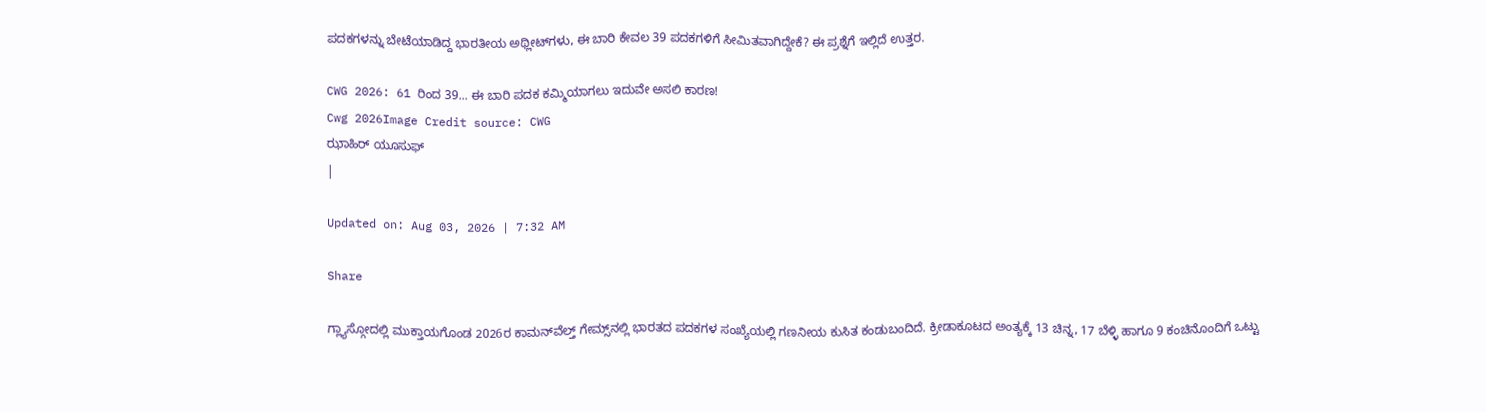ಪದಕಗಳನ್ನು ಬೇಟೆಯಾಡಿದ್ದ ಭಾರತೀಯ ಅಥ್ಲೀಟ್‌ಗಳು, ಈ ಬಾರಿ ಕೇವಲ 39 ಪದಕಗಳಿಗೆ ಸೀಮಿತವಾಗಿದ್ದೇಕೆ? ಈ ಪ್ರಶ್ನೆಗೆ ಇಲ್ಲಿದೆ ಉತ್ತರ.

CWG 2026: 61 ರಿಂದ 39... ಈ ಬಾರಿ ಪದಕ ಕಮ್ಮಿಯಾಗಲು ಇದುವೇ ಅಸಲಿ ಕಾರಣ!
Cwg 2026Image Credit source: CWG
ಝಾಹಿರ್ ಯೂಸುಫ್
|

Updated on: Aug 03, 2026 | 7:32 AM

Share

ಗ್ಲ್ಯಾಸ್ಗೋದಲ್ಲಿ ಮುಕ್ತಾಯಗೊಂಡ 2026ರ ಕಾಮನ್‌ವೆಲ್ತ್ ಗೇಮ್ಸ್‌ನಲ್ಲಿ ಭಾರತದ ಪದಕಗಳ ಸಂಖ್ಯೆಯಲ್ಲಿ ಗಣನೀಯ ಕುಸಿತ ಕಂಡುಬಂದಿದೆ. ಕ್ರೀಡಾಕೂಟದ ಅಂತ್ಯಕ್ಕೆ 13 ಚಿನ್ನ, 17 ಬೆಳ್ಳಿ ಹಾಗೂ 9 ಕಂಚಿನೊಂದಿಗೆ ಒಟ್ಟು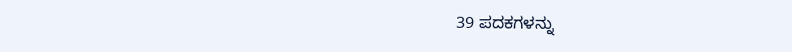39 ಪದಕಗಳನ್ನು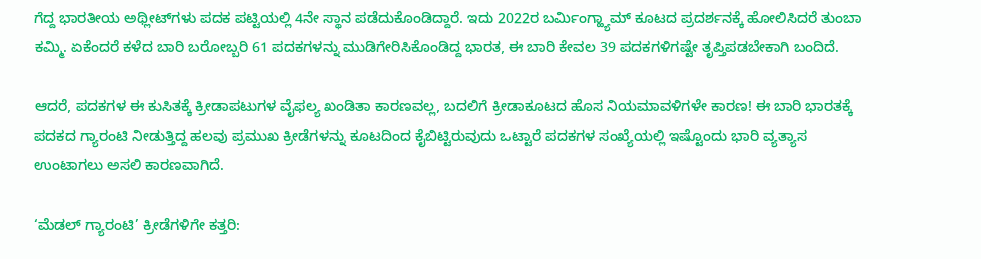ಗೆದ್ದ ಭಾರತೀಯ ಅಥ್ಲೀಟ್‌ಗಳು ಪದಕ ಪಟ್ಟಿಯಲ್ಲಿ 4ನೇ ಸ್ಥಾನ ಪಡೆದುಕೊಂಡಿದ್ದಾರೆ. ಇದು 2022ರ ಬರ್ಮಿಂಗ್ಹ್ಯಾಮ್ ಕೂಟದ ಪ್ರದರ್ಶನಕ್ಕೆ ಹೋಲಿಸಿದರೆ ತುಂಬಾ ಕಮ್ಮಿ. ಏಕೆಂದರೆ ಕಳೆದ ಬಾರಿ ಬರೋಬ್ಬರಿ 61 ಪದಕಗಳನ್ನು ಮುಡಿಗೇರಿಸಿಕೊಂಡಿದ್ದ ಭಾರತ, ಈ ಬಾರಿ ಕೇವಲ 39 ಪದಕಗಳಿಗಷ್ಟೇ ತೃಪ್ತಿಪಡಬೇಕಾಗಿ ಬಂದಿದೆ.

ಆದರೆ, ಪದಕಗಳ ಈ ಕುಸಿತಕ್ಕೆ ಕ್ರೀಡಾಪಟುಗಳ ವೈಫಲ್ಯ ಖಂಡಿತಾ ಕಾರಣವಲ್ಲ, ಬದಲಿಗೆ ಕ್ರೀಡಾಕೂಟದ ಹೊಸ ನಿಯಮಾವಳಿಗಳೇ ಕಾರಣ! ಈ ಬಾರಿ ಭಾರತಕ್ಕೆ ಪದಕದ ಗ್ಯಾರಂಟಿ ನೀಡುತ್ತಿದ್ದ ಹಲವು ಪ್ರಮುಖ ಕ್ರೀಡೆಗಳನ್ನು ಕೂಟದಿಂದ ಕೈಬಿಟ್ಟಿರುವುದು ಒಟ್ಟಾರೆ ಪದಕಗಳ ಸಂಖ್ಯೆಯಲ್ಲಿ ಇಷ್ಟೊಂದು ಭಾರಿ ವ್ಯತ್ಯಾಸ ಉಂಟಾಗಲು ಅಸಲಿ ಕಾರಣವಾಗಿದೆ.

‘ಮೆಡಲ್ ಗ್ಯಾರಂಟಿ’ ಕ್ರೀಡೆಗಳಿಗೇ ಕತ್ತರಿ: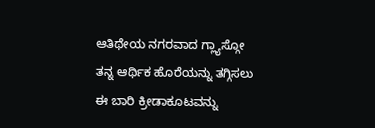ಆತಿಥೇಯ ನಗರವಾದ ಗ್ಲ್ಯಾಸ್ಗೋ ತನ್ನ ಆರ್ಥಿಕ ಹೊರೆಯನ್ನು ತಗ್ಗಿಸಲು ಈ ಬಾರಿ ಕ್ರೀಡಾಕೂಟವನ್ನು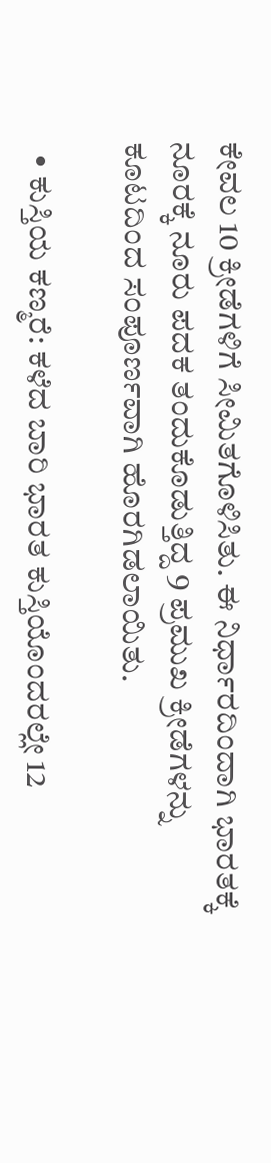ಕೇವಲ 10 ಕ್ರೀಡೆಗಳಿಗೆ ಸೀಮಿತಗೊಳಿಸಿತು. ಈ ನಿರ್ಧಾರದಿಂದಾಗಿ ಭಾರತಕ್ಕೆ ನೂರಕ್ಕೆ ನೂರು ಪದಕ ತಂದುಕೊಡುತ್ತಿದ್ದ 9 ಪ್ರಮುಖ ಕ್ರೀಡೆಗಳನ್ನು ಕೂಟದಿಂದ ಸಂಪೂರ್ಣವಾಗಿ ಹೊರಗಿಡಲಾಯಿತು.

  • ಕುಸ್ತಿಯ ಕಣ್ಮರೆ: ಕಳೆದ ಬಾರಿ ಭಾರತ ಕುಸ್ತಿಯೊಂದರಲ್ಲೇ 12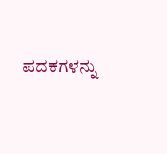ಪದಕಗಳನ್ನು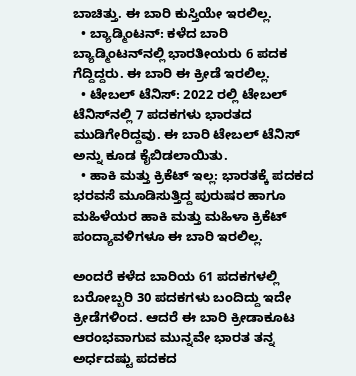ಬಾಚಿತ್ತು. ಈ ಬಾರಿ ಕುಸ್ತಿಯೇ ಇರಲಿಲ್ಲ.
  • ಬ್ಯಾಡ್ಮಿಂಟನ್: ಕಳೆದ ಬಾರಿ ಬ್ಯಾಡ್ಮಿಂಟನ್‌ನಲ್ಲಿ ಭಾರತೀಯರು 6 ಪದಕ ಗೆದ್ದಿದ್ದರು. ಈ ಬಾರಿ ಈ ಕ್ರೀಡೆ ಇರಲಿಲ್ಲ.
  • ಟೇಬಲ್ ಟೆನಿಸ್: 2022 ರಲ್ಲಿ ಟೇಬಲ್ ಟೆನಿಸ್‌ನಲ್ಲಿ 7 ಪದಕಗಳು ಭಾರತದ ಮುಡಿಗೇರಿದ್ದವು. ಈ ಬಾರಿ ಟೇಬಲ್ ಟೆನಿಸ್‌ ಅನ್ನು ಕೂಡ ಕೈಬಿಡಲಾಯಿತು.
  • ಹಾಕಿ ಮತ್ತು ಕ್ರಿಕೆಟ್ ಇಲ್ಲ: ಭಾರತಕ್ಕೆ ಪದಕದ ಭರವಸೆ ಮೂಡಿಸುತ್ತಿದ್ದ ಪುರುಷರ ಹಾಗೂ ಮಹಿಳೆಯರ ಹಾಕಿ ಮತ್ತು ಮಹಿಳಾ ಕ್ರಿಕೆಟ್ ಪಂದ್ಯಾವಳಿಗಳೂ ಈ ಬಾರಿ ಇರಲಿಲ್ಲ.

ಅಂದರೆ ಕಳೆದ ಬಾರಿಯ 61 ಪದಕಗಳಲ್ಲಿ ಬರೋಬ್ಬರಿ 30 ಪದಕಗಳು ಬಂದಿದ್ದು ಇದೇ ಕ್ರೀಡೆಗಳಿಂದ. ಆದರೆ ಈ ಬಾರಿ ಕ್ರೀಡಾಕೂಟ ಆರಂಭವಾಗುವ ಮುನ್ನವೇ ಭಾರತ ತನ್ನ ಅರ್ಧದಷ್ಟು ಪದಕದ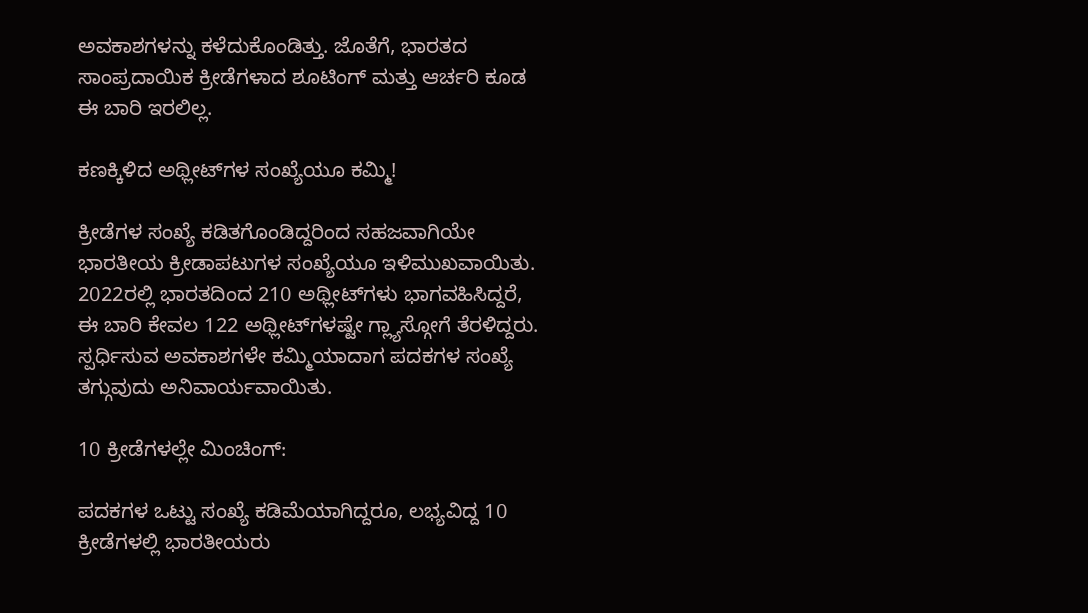ಅವಕಾಶಗಳನ್ನು ಕಳೆದುಕೊಂಡಿತ್ತು. ಜೊತೆಗೆ, ಭಾರತದ ಸಾಂಪ್ರದಾಯಿಕ ಕ್ರೀಡೆಗಳಾದ ಶೂಟಿಂಗ್ ಮತ್ತು ಆರ್ಚರಿ ಕೂಡ ಈ ಬಾರಿ ಇರಲಿಲ್ಲ.

ಕಣಕ್ಕಿಳಿದ ಅಥ್ಲೀಟ್‌ಗಳ ಸಂಖ್ಯೆಯೂ ಕಮ್ಮಿ!

ಕ್ರೀಡೆಗಳ ಸಂಖ್ಯೆ ಕಡಿತಗೊಂಡಿದ್ದರಿಂದ ಸಹಜವಾಗಿಯೇ ಭಾರತೀಯ ಕ್ರೀಡಾಪಟುಗಳ ಸಂಖ್ಯೆಯೂ ಇಳಿಮುಖವಾಯಿತು. 2022ರಲ್ಲಿ ಭಾರತದಿಂದ 210 ಅಥ್ಲೀಟ್‌ಗಳು ಭಾಗವಹಿಸಿದ್ದರೆ, ಈ ಬಾರಿ ಕೇವಲ 122 ಅಥ್ಲೀಟ್‌ಗಳಷ್ಟೇ ಗ್ಲ್ಯಾಸ್ಗೋಗೆ ತೆರಳಿದ್ದರು. ಸ್ಪರ್ಧಿಸುವ ಅವಕಾಶಗಳೇ ಕಮ್ಮಿಯಾದಾಗ ಪದಕಗಳ ಸಂಖ್ಯೆ ತಗ್ಗುವುದು ಅನಿವಾರ್ಯವಾಯಿತು.

10 ಕ್ರೀಡೆಗಳಲ್ಲೇ ಮಿಂಚಿಂಗ್:

ಪದಕಗಳ ಒಟ್ಟು ಸಂಖ್ಯೆ ಕಡಿಮೆಯಾಗಿದ್ದರೂ, ಲಭ್ಯವಿದ್ದ 10 ಕ್ರೀಡೆಗಳಲ್ಲಿ ಭಾರತೀಯರು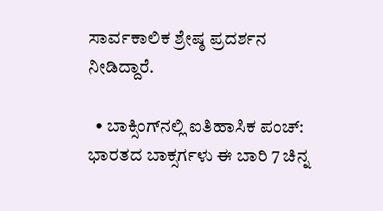ಸಾರ್ವಕಾಲಿಕ ಶ್ರೇಷ್ಠ ಪ್ರದರ್ಶನ ನೀಡಿದ್ದಾರೆ.

  • ಬಾಕ್ಸಿಂಗ್‌ನಲ್ಲಿ ಐತಿಹಾಸಿಕ ಪಂಚ್: ಭಾರತದ ಬಾಕ್ಸರ್ಗಳು ಈ ಬಾರಿ 7 ಚಿನ್ನ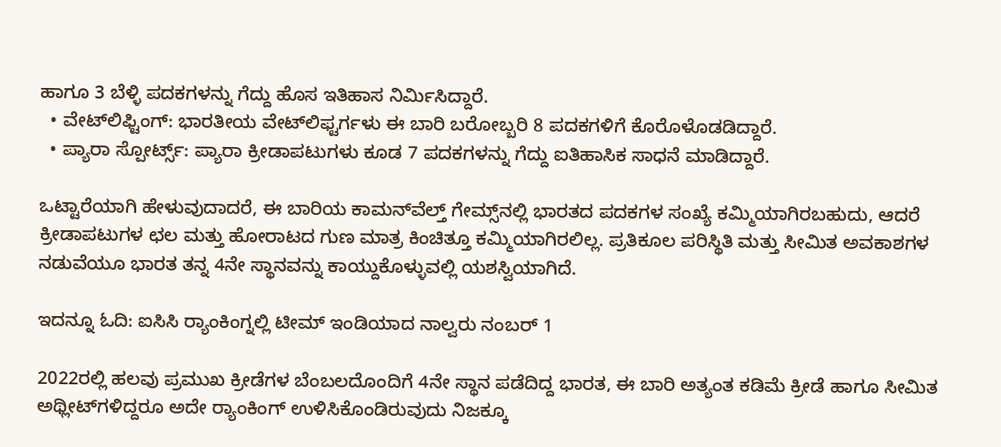ಹಾಗೂ 3 ಬೆಳ್ಳಿ ಪದಕಗಳನ್ನು ಗೆದ್ದು ಹೊಸ ಇತಿಹಾಸ ನಿರ್ಮಿಸಿದ್ದಾರೆ.
  • ವೇಟ್‌ಲಿಫ್ಟಿಂಗ್: ಭಾರತೀಯ ವೇಟ್‌ಲಿಫ್ಟರ್ಗಳು ಈ ಬಾರಿ ಬರೋಬ್ಬರಿ 8 ಪದಕಗಳಿಗೆ ಕೊರೊಳೊಡಡಿದ್ದಾರೆ.
  • ಪ್ಯಾರಾ ಸ್ಪೋರ್ಟ್ಸ್: ಪ್ಯಾರಾ ಕ್ರೀಡಾಪಟುಗಳು ಕೂಡ 7 ಪದಕಗಳನ್ನು ಗೆದ್ದು ಐತಿಹಾಸಿಕ ಸಾಧನೆ ಮಾಡಿದ್ದಾರೆ.

ಒಟ್ಟಾರೆಯಾಗಿ ಹೇಳುವುದಾದರೆ, ಈ ಬಾರಿಯ ಕಾಮನ್‌ವೆಲ್ತ್ ಗೇಮ್ಸ್‌ನಲ್ಲಿ ಭಾರತದ ಪದಕಗಳ ಸಂಖ್ಯೆ ಕಮ್ಮಿಯಾಗಿರಬಹುದು, ಆದರೆ ಕ್ರೀಡಾಪಟುಗಳ ಛಲ ಮತ್ತು ಹೋರಾಟದ ಗುಣ ಮಾತ್ರ ಕಿಂಚಿತ್ತೂ ಕಮ್ಮಿಯಾಗಿರಲಿಲ್ಲ. ಪ್ರತಿಕೂಲ ಪರಿಸ್ಥಿತಿ ಮತ್ತು ಸೀಮಿತ ಅವಕಾಶಗಳ ನಡುವೆಯೂ ಭಾರತ ತನ್ನ 4ನೇ ಸ್ಥಾನವನ್ನು ಕಾಯ್ದುಕೊಳ್ಳುವಲ್ಲಿ ಯಶಸ್ವಿಯಾಗಿದೆ.

ಇದನ್ನೂ ಓದಿ: ಐಸಿಸಿ ರ‍್ಯಾಂಕಿಂಗ್ನಲ್ಲಿ ಟೀಮ್ ಇಂಡಿಯಾದ ನಾಲ್ವರು ನಂಬರ್ 1

2022ರಲ್ಲಿ ಹಲವು ಪ್ರಮುಖ ಕ್ರೀಡೆಗಳ ಬೆಂಬಲದೊಂದಿಗೆ 4ನೇ ಸ್ಥಾನ ಪಡೆದಿದ್ದ ಭಾರತ, ಈ ಬಾರಿ ಅತ್ಯಂತ ಕಡಿಮೆ ಕ್ರೀಡೆ ಹಾಗೂ ಸೀಮಿತ ಅಥ್ಲೀಟ್‌ಗಳಿದ್ದರೂ ಅದೇ ರ‍್ಯಾಂಕಿಂಗ್ ಉಳಿಸಿಕೊಂಡಿರುವುದು ನಿಜಕ್ಕೂ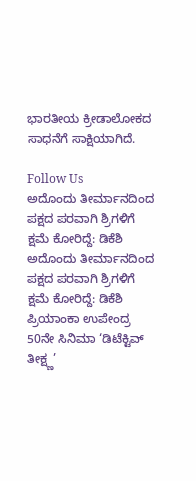ಭಾರತೀಯ ಕ್ರೀಡಾಲೋಕದ ಸಾಧನೆಗೆ ಸಾಕ್ಷಿಯಾಗಿದೆ.

Follow Us
ಅದೊಂದು ತೀರ್ಮಾನದಿಂದ ಪಕ್ಷದ ಪರವಾಗಿ ಶ್ರಿಗಳಿಗೆ ಕ್ಷಮೆ ಕೋರಿದ್ದೆ: ಡಿಕೆಶಿ
ಅದೊಂದು ತೀರ್ಮಾನದಿಂದ ಪಕ್ಷದ ಪರವಾಗಿ ಶ್ರಿಗಳಿಗೆ ಕ್ಷಮೆ ಕೋರಿದ್ದೆ: ಡಿಕೆಶಿ
ಪ್ರಿಯಾಂಕಾ ಉಪೇಂದ್ರ 50ನೇ ಸಿನಿಮಾ ‘ಡಿಟೆಕ್ಟಿವ್ ತೀಕ್ಷ್ಣ’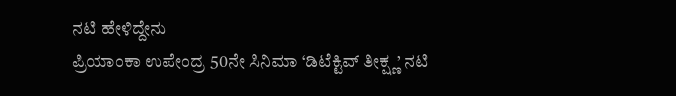ನಟಿ ಹೇಳಿದ್ದೇನು
ಪ್ರಿಯಾಂಕಾ ಉಪೇಂದ್ರ 50ನೇ ಸಿನಿಮಾ ‘ಡಿಟೆಕ್ಟಿವ್ ತೀಕ್ಷ್ಣ’ ನಟಿ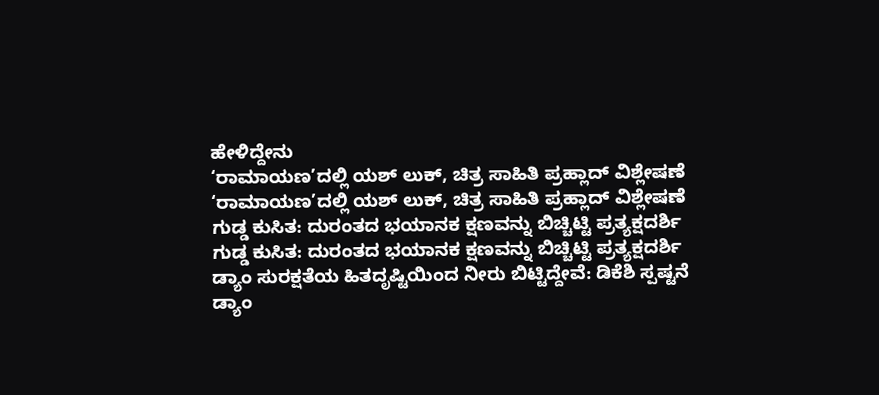ಹೇಳಿದ್ದೇನು
‘ರಾಮಾಯಣ’ದಲ್ಲಿ ಯಶ್ ಲುಕ್, ಚಿತ್ರ ಸಾಹಿತಿ ಪ್ರಹ್ಲಾದ್ ವಿಶ್ಲೇಷಣೆ
‘ರಾಮಾಯಣ’ದಲ್ಲಿ ಯಶ್ ಲುಕ್, ಚಿತ್ರ ಸಾಹಿತಿ ಪ್ರಹ್ಲಾದ್ ವಿಶ್ಲೇಷಣೆ
ಗುಡ್ಡ ಕುಸಿತ: ದುರಂತದ ಭಯಾನಕ ಕ್ಷಣವನ್ನು ಬಿಚ್ಚಿಟ್ಟಿ ಪ್ರತ್ಯಕ್ಷದರ್ಶಿ
ಗುಡ್ಡ ಕುಸಿತ: ದುರಂತದ ಭಯಾನಕ ಕ್ಷಣವನ್ನು ಬಿಚ್ಚಿಟ್ಟಿ ಪ್ರತ್ಯಕ್ಷದರ್ಶಿ
ಡ್ಯಾಂ ಸುರಕ್ಷತೆಯ ಹಿತದೃಷ್ಟಿಯಿಂದ ನೀರು ಬಿಟ್ಟಿದ್ದೇವೆ: ಡಿಕೆಶಿ ಸ್ಪಷ್ಟನೆ
ಡ್ಯಾಂ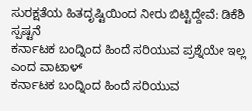ಸುರಕ್ಷತೆಯ ಹಿತದೃಷ್ಟಿಯಿಂದ ನೀರು ಬಿಟ್ಟಿದ್ದೇವೆ: ಡಿಕೆಶಿ ಸ್ಪಷ್ಟನೆ
ಕರ್ನಾಟಕ ಬಂದ್ನಿಂದ ಹಿಂದೆ ಸರಿಯುವ ಪ್ರಶ್ನೆಯೇ ಇಲ್ಲ ಎಂದ ವಾಟಾಳ್
ಕರ್ನಾಟಕ ಬಂದ್ನಿಂದ ಹಿಂದೆ ಸರಿಯುವ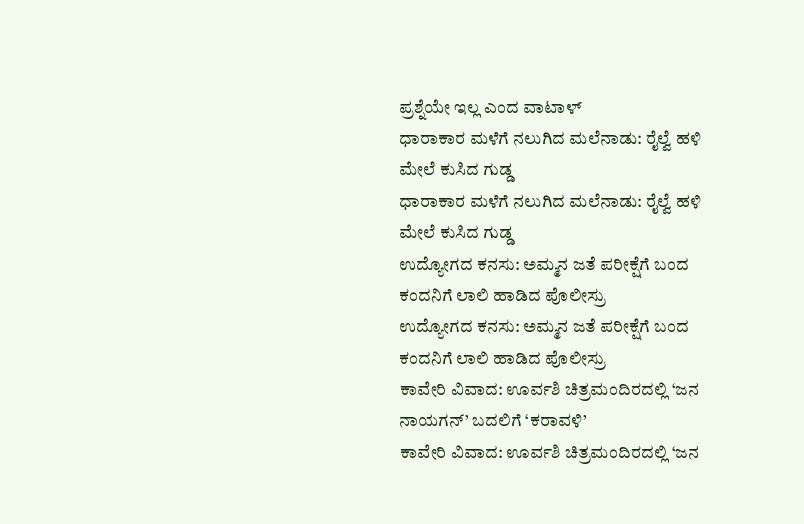ಪ್ರಶ್ನೆಯೇ ಇಲ್ಲ ಎಂದ ವಾಟಾಳ್
ಧಾರಾಕಾರ ಮಳೆಗೆ ನಲುಗಿದ ಮಲೆನಾಡು: ರೈಲ್ವೆ ಹಳಿ ಮೇಲೆ ಕುಸಿದ ಗುಡ್ಡ
ಧಾರಾಕಾರ ಮಳೆಗೆ ನಲುಗಿದ ಮಲೆನಾಡು: ರೈಲ್ವೆ ಹಳಿ ಮೇಲೆ ಕುಸಿದ ಗುಡ್ಡ
ಉದ್ಯೋಗದ ಕನಸು: ಅಮ್ಮನ ಜತೆ ಪರೀಕ್ಷೆಗೆ ಬಂದ ಕಂದನಿಗೆ ಲಾಲಿ ಹಾಡಿದ ಪೊಲೀಸ್ರು
ಉದ್ಯೋಗದ ಕನಸು: ಅಮ್ಮನ ಜತೆ ಪರೀಕ್ಷೆಗೆ ಬಂದ ಕಂದನಿಗೆ ಲಾಲಿ ಹಾಡಿದ ಪೊಲೀಸ್ರು
ಕಾವೇರಿ ವಿವಾದ: ಊರ್ವಶಿ ಚಿತ್ರಮಂದಿರದಲ್ಲಿ ‘ಜನ ನಾಯಗನ್’ ಬದಲಿಗೆ ‘ಕರಾವಳಿ’
ಕಾವೇರಿ ವಿವಾದ: ಊರ್ವಶಿ ಚಿತ್ರಮಂದಿರದಲ್ಲಿ ‘ಜನ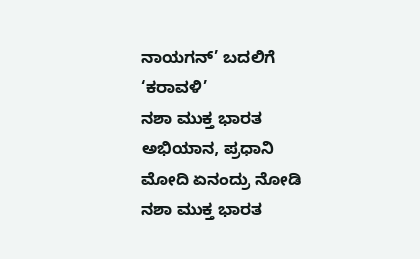ನಾಯಗನ್’ ಬದಲಿಗೆ ‘ಕರಾವಳಿ’
ನಶಾ ಮುಕ್ತ ಭಾರತ ಅಭಿಯಾನ, ಪ್ರಧಾನಿ ಮೋದಿ ಏನಂದ್ರು ನೋಡಿ
ನಶಾ ಮುಕ್ತ ಭಾರತ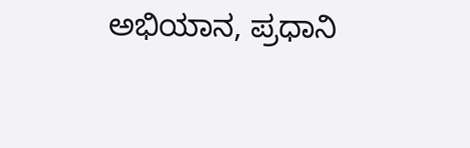ಅಭಿಯಾನ, ಪ್ರಧಾನಿ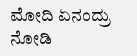ಮೋದಿ ಏನಂದ್ರು ನೋಡಿ